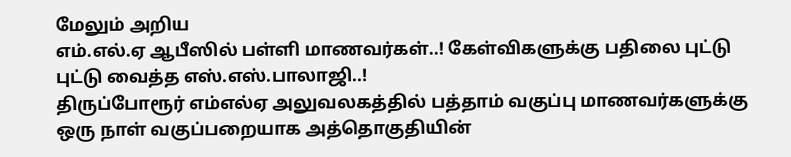மேலும் அறிய
எம்.எல்.ஏ ஆபீஸில் பள்ளி மாணவர்கள்..! கேள்விகளுக்கு பதிலை புட்டு புட்டு வைத்த எஸ்.எஸ்.பாலாஜி..!
திருப்போரூர் எம்எல்ஏ அலுவலகத்தில் பத்தாம் வகுப்பு மாணவர்களுக்கு ஒரு நாள் வகுப்பறையாக அத்தொகுதியின்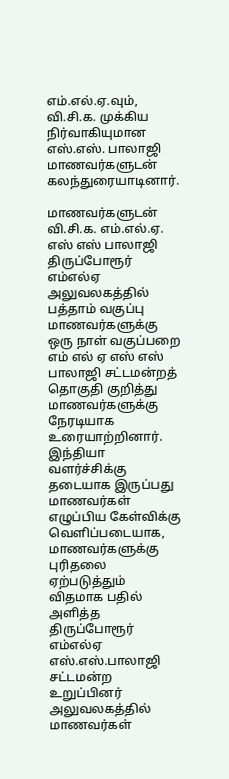எம்.எல்.ஏ.வும், வி.சி.க. முக்கிய நிர்வாகியுமான எஸ்.எஸ். பாலாஜி மாணவர்களுடன் கலந்துரையாடினார்.

மாணவர்களுடன் வி.சி.க. எம்.எல்.ஏ. எஸ் எஸ் பாலாஜி
திருப்போரூர் எம்எல்ஏ அலுவலகத்தில் பத்தாம் வகுப்பு மாணவர்களுக்கு ஒரு நாள் வகுப்பறை எம் எல் ஏ எஸ் எஸ் பாலாஜி சட்டமன்றத் தொகுதி குறித்து மாணவர்களுக்கு நேரடியாக உரையாற்றினார். இந்தியா வளர்ச்சிக்கு தடையாக இருப்பது மாணவர்கள் எழுப்பிய கேள்விக்கு வெளிப்படையாக, மாணவர்களுக்கு புரிதலை ஏற்படுத்தும் விதமாக பதில் அளித்த திருப்போரூர் எம்எல்ஏ எஸ்.எஸ்.பாலாஜி
சட்டமன்ற உறுப்பினர் அலுவலகத்தில் மாணவர்கள்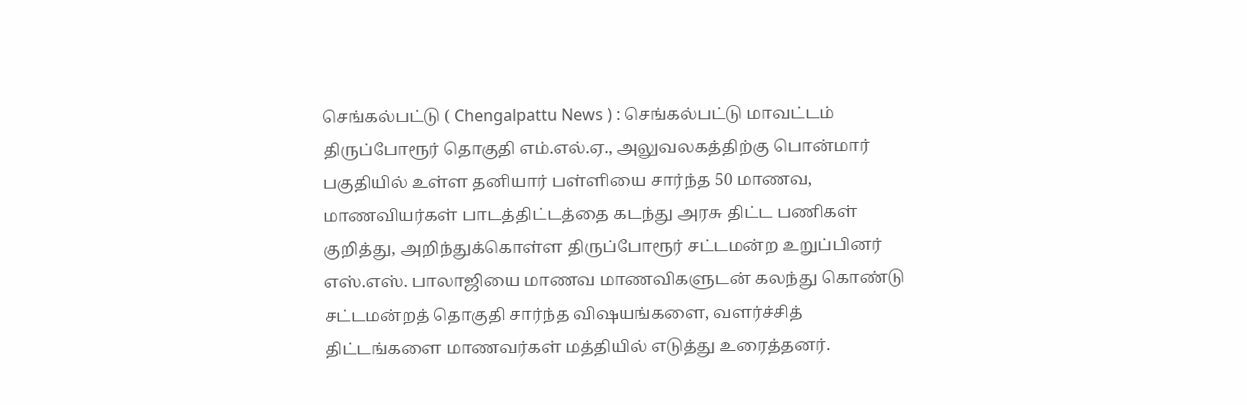செங்கல்பட்டு ( Chengalpattu News ) : செங்கல்பட்டு மாவட்டம் திருப்போரூர் தொகுதி எம்.எல்.ஏ., அலுவலகத்திற்கு பொன்மார் பகுதியில் உள்ள தனியார் பள்ளியை சார்ந்த 50 மாணவ, மாணவியர்கள் பாடத்திட்டத்தை கடந்து அரசு திட்ட பணிகள் குறித்து, அறிந்துக்கொள்ள திருப்போரூர் சட்டமன்ற உறுப்பினர் எஸ்.எஸ். பாலாஜியை மாணவ மாணவிகளுடன் கலந்து கொண்டு சட்டமன்றத் தொகுதி சார்ந்த விஷயங்களை, வளர்ச்சித் திட்டங்களை மாணவர்கள் மத்தியில் எடுத்து உரைத்தனர்.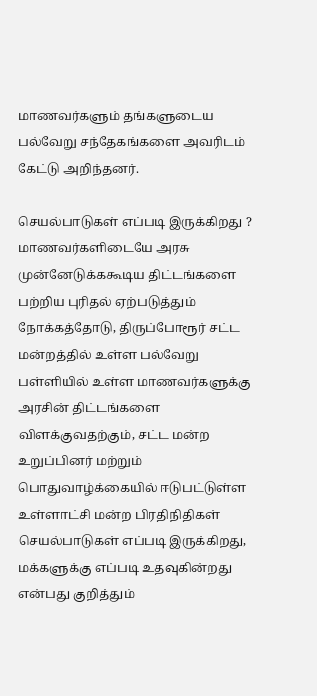மாணவர்களும் தங்களுடைய பல்வேறு சந்தேகங்களை அவரிடம் கேட்டு அறிந்தனர்.

செயல்பாடுகள் எப்படி இருக்கிறது ?
மாணவர்களிடையே அரசு முன்னேடுக்ககூடிய திட்டங்களை பற்றிய புரிதல் ஏற்படுத்தும் நோக்கத்தோடு, திருப்போரூர் சட்ட மன்றத்தில் உள்ள பல்வேறு பள்ளியில் உள்ள மாணவர்களுக்கு அரசின் திட்டங்களை விளக்குவதற்கும், சட்ட மன்ற உறுப்பினர் மற்றும் பொதுவாழ்க்கையில் ஈடுபட்டுள்ள உள்ளாட்சி மன்ற பிரதிநிதிகள் செயல்பாடுகள் எப்படி இருக்கிறது, மக்களுக்கு எப்படி உதவுகின்றது என்பது குறித்தும்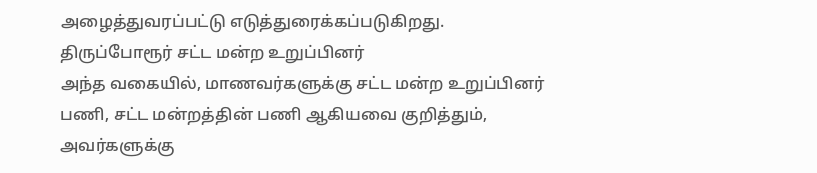அழைத்துவரப்பட்டு எடுத்துரைக்கப்படுகிறது.
திருப்போரூர் சட்ட மன்ற உறுப்பினர்
அந்த வகையில், மாணவர்களுக்கு சட்ட மன்ற உறுப்பினர் பணி, சட்ட மன்றத்தின் பணி ஆகியவை குறித்தும், அவர்களுக்கு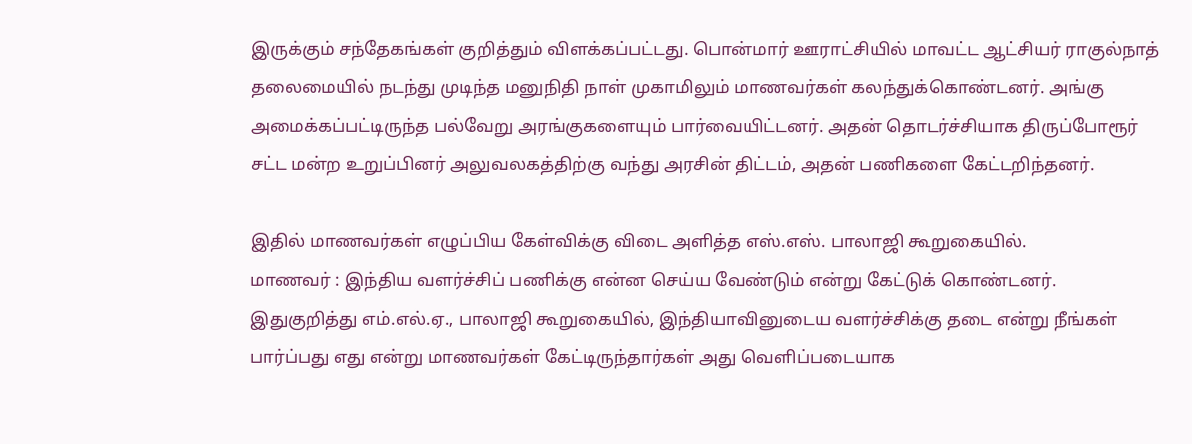இருக்கும் சந்தேகங்கள் குறித்தும் விளக்கப்பட்டது. பொன்மார் ஊராட்சியில் மாவட்ட ஆட்சியர் ராகுல்நாத் தலைமையில் நடந்து முடிந்த மனுநிதி நாள் முகாமிலும் மாணவர்கள் கலந்துக்கொண்டனர். அங்கு அமைக்கப்பட்டிருந்த பல்வேறு அரங்குகளையும் பார்வையிட்டனர். அதன் தொடர்ச்சியாக திருப்போரூர் சட்ட மன்ற உறுப்பினர் அலுவலகத்திற்கு வந்து அரசின் திட்டம், அதன் பணிகளை கேட்டறிந்தனர்.

இதில் மாணவர்கள் எழுப்பிய கேள்விக்கு விடை அளித்த எஸ்.எஸ். பாலாஜி கூறுகையில்.
மாணவர் : இந்திய வளர்ச்சிப் பணிக்கு என்ன செய்ய வேண்டும் என்று கேட்டுக் கொண்டனர்.
இதுகுறித்து எம்.எல்.ஏ., பாலாஜி கூறுகையில், இந்தியாவினுடைய வளர்ச்சிக்கு தடை என்று நீங்கள் பார்ப்பது எது என்று மாணவர்கள் கேட்டிருந்தார்கள் அது வெளிப்படையாக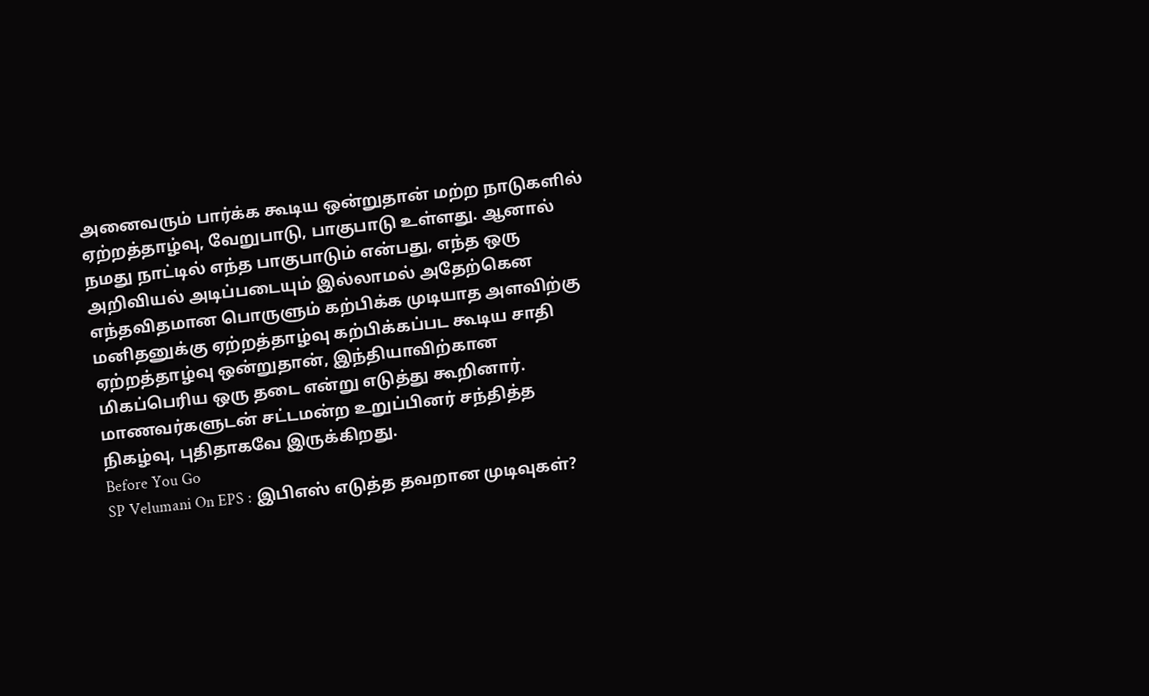அனைவரும் பார்க்க கூடிய ஒன்றுதான் மற்ற நாடுகளில் ஏற்றத்தாழ்வு, வேறுபாடு, பாகுபாடு உள்ளது. ஆனால் நமது நாட்டில் எந்த பாகுபாடும் என்பது, எந்த ஒரு அறிவியல் அடிப்படையும் இல்லாமல் அதேற்கென எந்தவிதமான பொருளும் கற்பிக்க முடியாத அளவிற்கு மனிதனுக்கு ஏற்றத்தாழ்வு கற்பிக்கப்பட கூடிய சாதி ஏற்றத்தாழ்வு ஒன்றுதான், இந்தியாவிற்கான மிகப்பெரிய ஒரு தடை என்று எடுத்து கூறினார். மாணவர்களுடன் சட்டமன்ற உறுப்பினர் சந்தித்த நிகழ்வு, புதிதாகவே இருக்கிறது.
Before You Go
SP Velumani On EPS : இபிஎஸ் எடுத்த தவறான முடிவுகள்?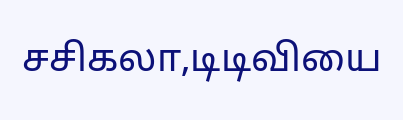சசிகலா,டிடிவியை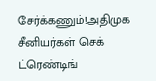சேர்க்கணும்!அதிமுக சீனியர்கள் செக்
ட்ரெண்டிங்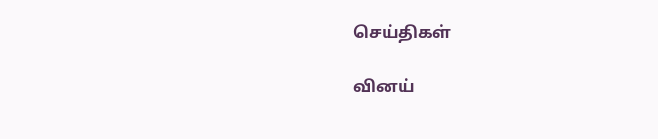செய்திகள்

வினய்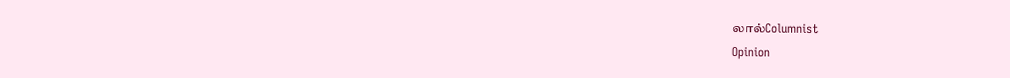லால்Columnist
Opinion